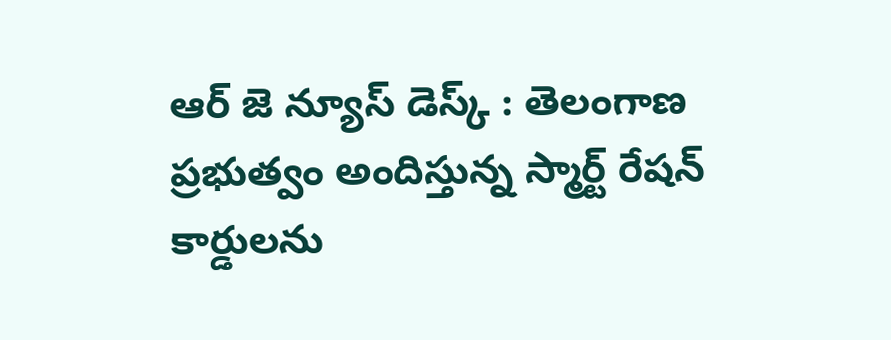ఆర్ జె న్యూస్ డెస్క్ : తెలంగాణ ప్రభుత్వం అందిస్తున్న స్మార్ట్ రేషన్ కార్డులను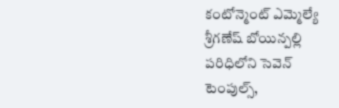కంటోన్మెంట్ ఎమ్మెల్యే శ్రీగణేష్ బోయిన్పల్లి పరిధిలోని సెవెన్ టెంపుల్స్,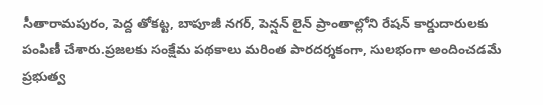సీతారామపురం, పెద్ద తోకట్ట, బాపూజీ నగర్, పెన్షన్ లైన్ ప్రాంతాల్లోని రేషన్ కార్డుదారులకు పంపిణీ చేశారు.ప్రజలకు సంక్షేమ పథకాలు మరింత పారదర్శకంగా, సులభంగా అందించడమే ప్రభుత్వ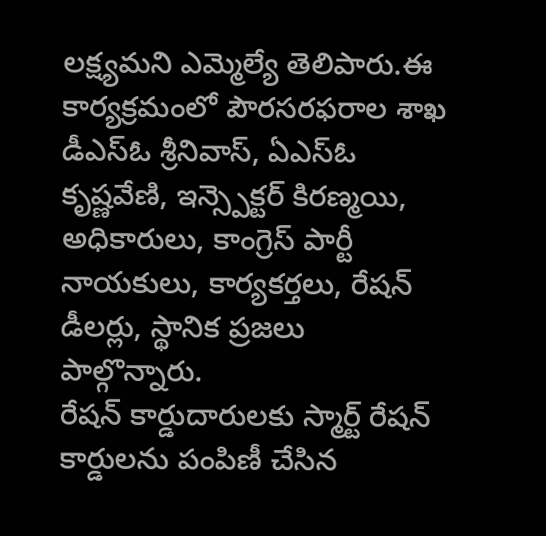లక్ష్యమని ఎమ్మెల్యే తెలిపారు.ఈ కార్యక్రమంలో పౌరసరఫరాల శాఖ డీఎస్ఓ శ్రీనివాస్, ఏఎస్ఓ కృష్ణవేణి, ఇన్స్పెక్టర్ కిరణ్మయి, అధికారులు, కాంగ్రెస్ పార్టీ నాయకులు, కార్యకర్తలు, రేషన్ డీలర్లు, స్థానిక ప్రజలు పాల్గొన్నారు.
రేషన్ కార్డుదారులకు స్మార్ట్ రేషన్ కార్డులను పంపిణీ చేసిన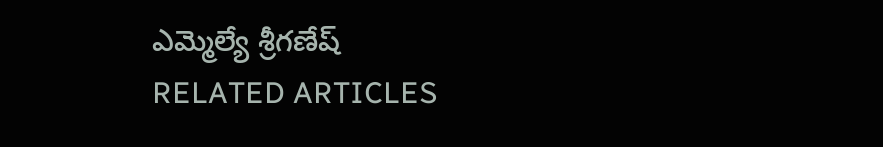ఎమ్మెల్యే శ్రీగణేష్
RELATED ARTICLES